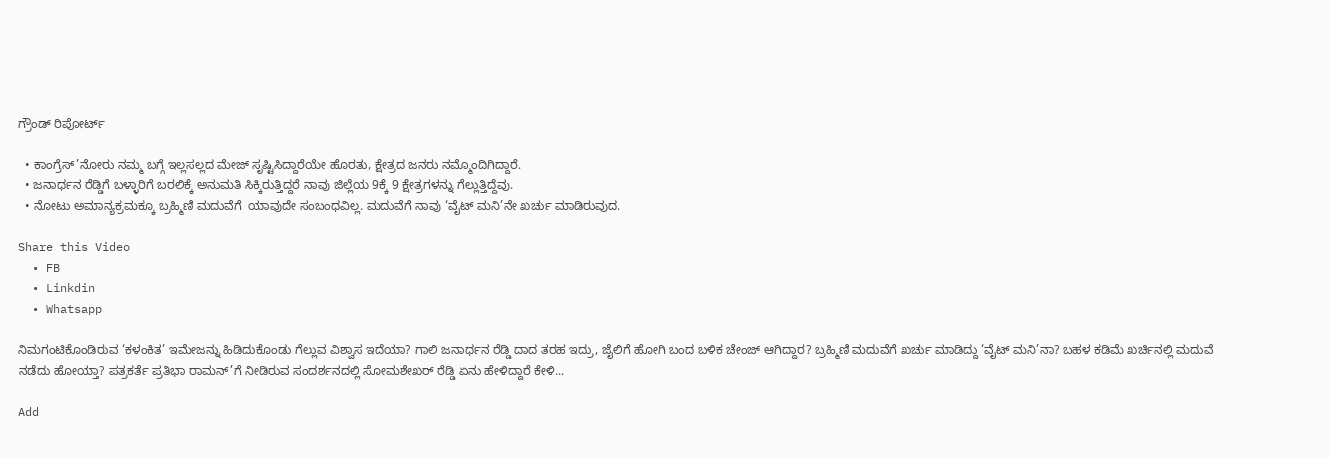ಗ್ರೌಂಡ್ ರಿಪೋರ್ಟ್

  • ಕಾಂಗ್ರೆಸ್’ನೋರು ನಮ್ಮ ಬಗ್ಗೆ ಇಲ್ಲಸಲ್ಲದ ಮೇಜ್ ಸೃಷ್ಟಿಸಿದ್ದಾರೆಯೇ ಹೊರತು, ಕ್ಷೇತ್ರದ ಜನರು ನಮ್ಮೊಂದಿಗಿದ್ದಾರೆ.
  • ಜನಾರ್ಧನ ರೆಡ್ಡಿಗೆ ಬಳ್ಳಾರಿಗೆ ಬರಲಿಕ್ಕೆ ಅನುಮತಿ ಸಿಕ್ಕಿರುತ್ತಿದ್ದರೆ ನಾವು ಜಿಲ್ಲೆಯ 9ಕ್ಕೆ 9 ಕ್ಷೇತ್ರಗಳನ್ನು ಗೆಲ್ಲುತ್ತಿದ್ದೆವು.
  • ನೋಟು ಅಮಾನ್ಯಕ್ರಮಕ್ಕೂ ಬ್ರಹ್ಮಿಣಿ ಮದುವೆಗೆ  ಯಾವುದೇ ಸಂಬಂಧವಿಲ್ಲ. ಮದುವೆಗೆ ನಾವು ‘ವೈಟ್ ಮನಿ’ನೇ ಖರ್ಚು ಮಾಡಿರುವುದ.

Share this Video
  • FB
  • Linkdin
  • Whatsapp

ನಿಮಗಂಟಿಕೊಂಡಿರುವ ‘ಕಳಂಕಿತ’ ಇಮೇಜನ್ನು ಹಿಡಿದುಕೊಂಡು ಗೆಲ್ಲುವ ವಿಶ್ವಾಸ ಇದೆಯಾ? ಗಾಲಿ ಜನಾರ್ಧನ ರೆಡ್ಡಿ ದಾದ ತರಹ ಇದ್ರು, ಜೈಲಿಗೆ ಹೋಗಿ ಬಂದ ಬಳಿಕ ಚೇಂಜ್ ಆಗಿದ್ದಾರ? ಬ್ರಹ್ಮಿಣಿ ಮದುವೆಗೆ ಖರ್ಚು ಮಾಡಿದ್ದು ‘ವೈಟ್ ಮನಿ’ನಾ? ಬಹಳ ಕಡಿಮೆ ಖರ್ಚಿನಲ್ಲಿ ಮದುವೆ ನಡೆದು ಹೋಯ್ತಾ? ಪತ್ರಕರ್ತೆ ಪ್ರತಿಭಾ ರಾಮನ್’ಗೆ ನೀಡಿರುವ ಸಂದರ್ಶನದಲ್ಲಿ ಸೋಮಶೇಖರ್ ರೆಡ್ಡಿ ಏನು ಹೇಳಿದ್ದಾರೆ ಕೇಳಿ...

Add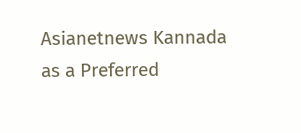Asianetnews Kannada as a Preferred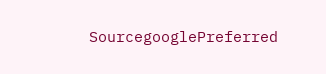SourcegooglePreferred